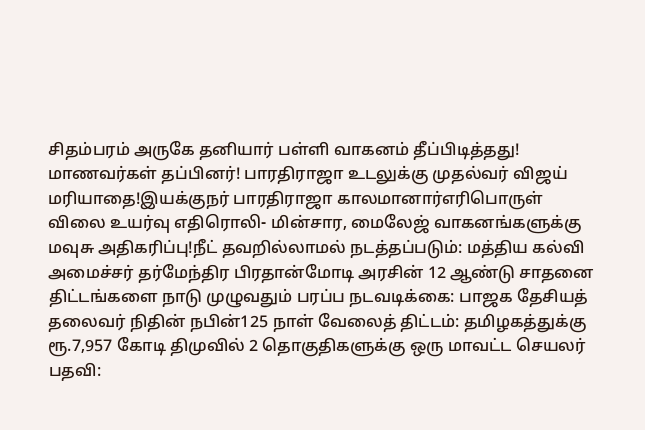சிதம்பரம் அருகே தனியார் பள்ளி வாகனம் தீப்பிடித்தது! மாணவர்கள் தப்பினர்! பாரதிராஜா உடலுக்கு முதல்வர் விஜய் மரியாதை!இயக்குநர் பாரதிராஜா காலமானார்எரிபொருள் விலை உயர்வு எதிரொலி- மின்சார, மைலேஜ் வாகனங்களுக்கு மவுசு அதிகரிப்பு!நீட் தவறில்லாமல் நடத்தப்படும்: மத்திய கல்வி அமைச்சர் தர்மேந்திர பிரதான்மோடி அரசின் 12 ஆண்டு சாதனை திட்டங்களை நாடு முழுவதும் பரப்ப நடவடிக்கை: பாஜக தேசியத் தலைவர் நிதின் நபின்125 நாள் வேலைத் திட்டம்: தமிழகத்துக்கு ரூ.7,957 கோடி திமுவில் 2 தொகுதிகளுக்கு ஒரு மாவட்ட செயலர் பதவி: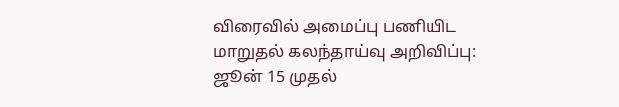விரைவில் அமைப்பு பணியிட மாறுதல் கலந்தாய்வு அறிவிப்பு: ஜூன் 15 முதல்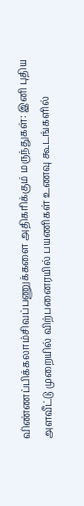விண்ணப்பிக்கலாம்சிவப்பணுக்களை அதிகரிக்கும் மருந்துகள்: இனி புதிய அளவீட்டு முறையில் விற்பனைரயில் பயணிகள் உணவு கூடங்களில்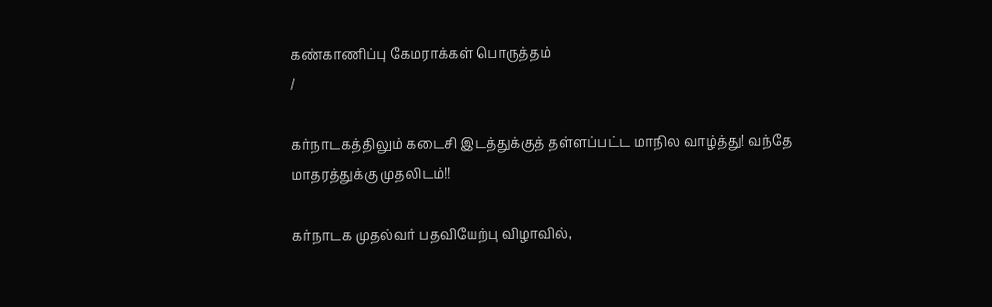கண்காணிப்பு கேமராக்கள் பொருத்தம்
/

கர்நாடகத்திலும் கடைசி இடத்துக்குத் தள்ளப்பட்ட மாநில வாழ்த்து! வந்தே மாதரத்துக்கு முதலிடம்!!

கர்நாடக முதல்வர் பதவியேற்பு விழாவில்,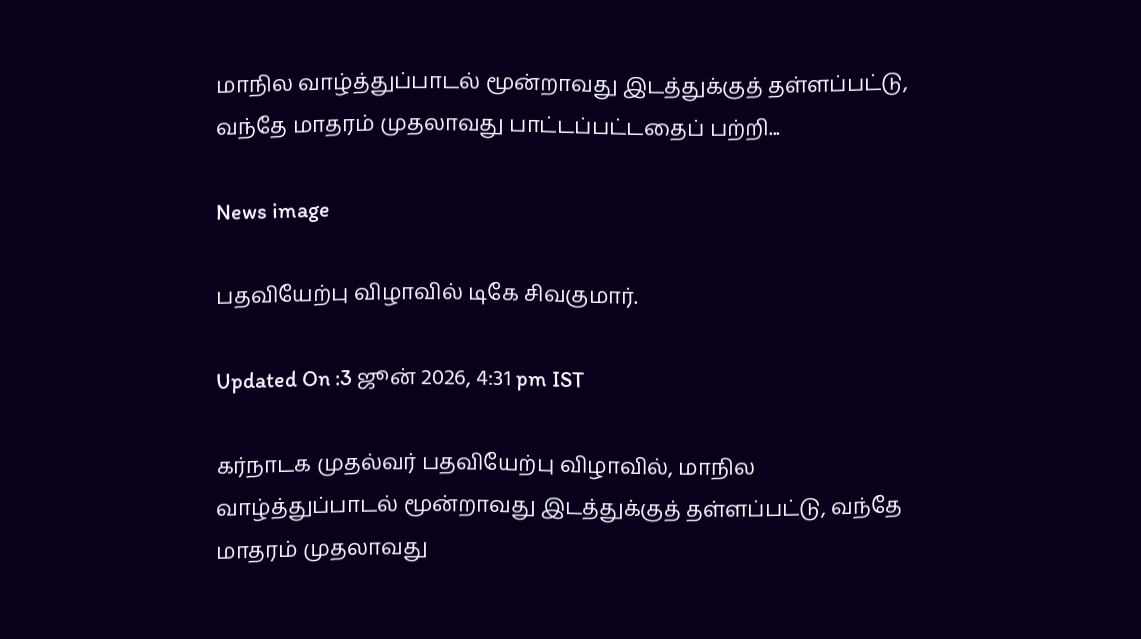மாநில வாழ்த்துப்பாடல் மூன்றாவது இடத்துக்குத் தள்ளப்பட்டு, வந்தே மாதரம் முதலாவது பாட்டப்பட்டதைப் பற்றி...

News image

பதவியேற்பு விழாவில் டிகே சிவகுமார்.

Updated On :3 ஜூன் 2026, 4:31 pm IST

கர்நாடக முதல்வர் பதவியேற்பு விழாவில், மாநில வாழ்த்துப்பாடல் மூன்றாவது இடத்துக்குத் தள்ளப்பட்டு, வந்தே மாதரம் முதலாவது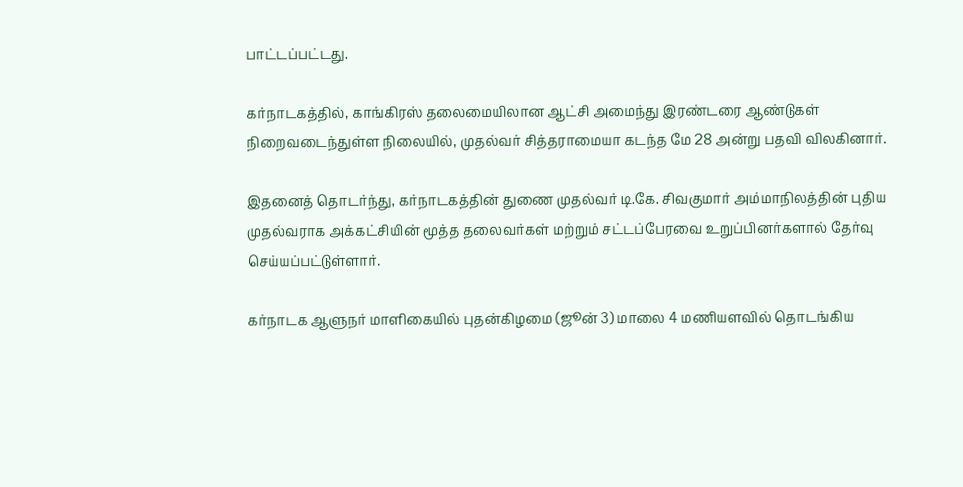பாட்டப்பட்டது.

கர்நாடகத்தில், காங்கிரஸ் தலைமையிலான ஆட்சி அமைந்து இரண்டரை ஆண்டுகள் நிறைவடைந்துள்ள நிலையில், முதல்வர் சித்தராமையா கடந்த மே 28 அன்று பதவி விலகினார்.

இதனைத் தொடர்ந்து, கர்நாடகத்தின் துணை முதல்வர் டி.கே. சிவகுமார் அம்மாநிலத்தின் புதிய முதல்வராக அக்கட்சியின் மூத்த தலைவர்கள் மற்றும் சட்டப்பேரவை உறுப்பினர்களால் தேர்வு செய்யப்பட்டுள்ளார்.

கர்நாடக ஆளுநர் மாளிகையில் புதன்கிழமை (ஜூன் 3) மாலை 4 மணியளவில் தொடங்கிய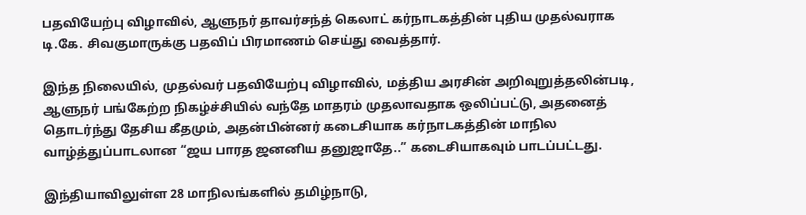பதவியேற்பு விழாவில், ஆளுநர் தாவர்சந்த் கெலாட் கர்நாடகத்தின் புதிய முதல்வராக டி.கே. சிவகுமாருக்கு பதவிப் பிரமாணம் செய்து வைத்தார்.

இந்த நிலையில், முதல்வர் பதவியேற்பு விழாவில், மத்திய அரசின் அறிவுறுத்தலின்படி, ஆளுநர் பங்கேற்ற நிகழ்ச்சியில் வந்தே மாதரம் முதலாவதாக ஒலிப்பட்டு, அதனைத் தொடர்ந்து தேசிய கீதமும், அதன்பின்னர் கடைசியாக கர்நாடகத்தின் மாநில வாழ்த்துப்பாடலான “ஜய பாரத ஜனனிய தனுஜாதே..” கடைசியாகவும் பாடப்பட்டது.

இந்தியாவிலுள்ள 28 மாநிலங்களில் தமிழ்நாடு,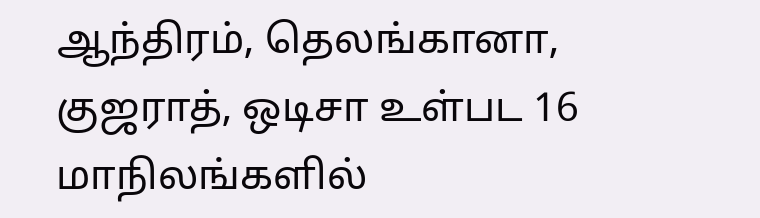ஆந்திரம், தெலங்கானா, குஜராத், ஒடிசா உள்பட 16 மாநிலங்களில்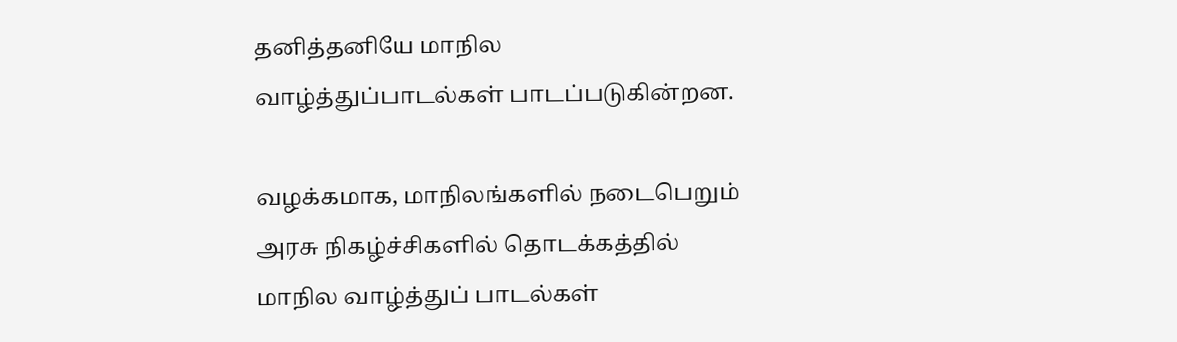தனித்தனியே மாநில வாழ்த்துப்பாடல்கள் பாடப்படுகின்றன.

வழக்கமாக, மாநிலங்களில் நடைபெறும் அரசு நிகழ்ச்சிகளில் தொடக்கத்தில் மாநில வாழ்த்துப் பாடல்கள்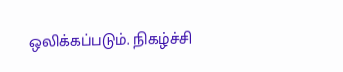ஒலிக்கப்படும். நிகழ்ச்சி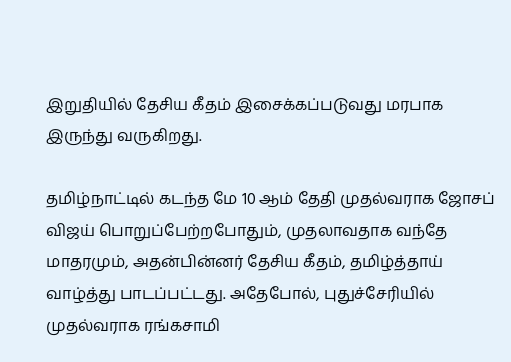இறுதியில் தேசிய கீதம் இசைக்கப்படுவது மரபாக இருந்து வருகிறது.

தமிழ்நாட்டில் கடந்த மே 10 ஆம் தேதி முதல்வராக ஜோசப் விஜய் பொறுப்பேற்றபோதும், முதலாவதாக வந்தே மாதரமும், அதன்பின்னர் தேசிய கீதம், தமிழ்த்தாய் வாழ்த்து பாடப்பட்டது. அதேபோல், புதுச்சேரியில் முதல்வராக ரங்கசாமி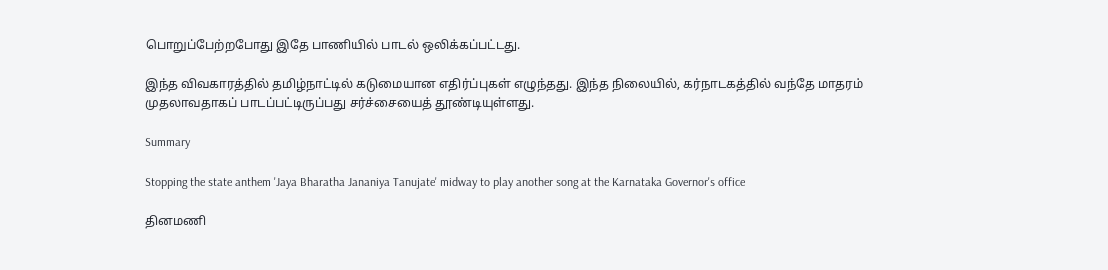பொறுப்பேற்றபோது இதே பாணியில் பாடல் ஒலிக்கப்பட்டது.

இந்த விவகாரத்தில் தமிழ்நாட்டில் கடுமையான எதிர்ப்புகள் எழுந்தது. இந்த நிலையில், கர்நாடகத்தில் வந்தே மாதரம் முதலாவதாகப் பாடப்பட்டிருப்பது சர்ச்சையைத் தூண்டியுள்ளது.

Summary

Stopping the state anthem 'Jaya Bharatha Jananiya Tanujate' midway to play another song at the Karnataka Governor's office

தினமணி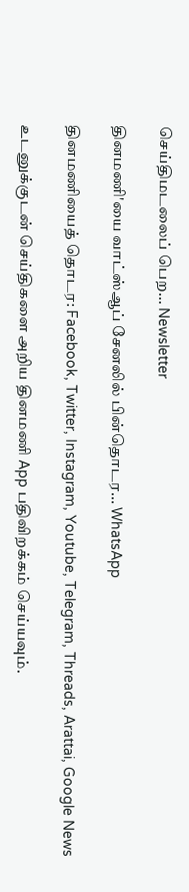செய்திமடலைப் பெற... Newsletter

தினமணி'யை வாட்ஸ்ஆப் சேனலில் பின்தொடர... WhatsApp

தினமணியைத் தொடர: Facebook, Twitter, Instagram, Youtube, Telegram, Threads, Arattai, Google News

உடனுக்குடன் செய்திகளை அறிய தினமணி App பதிவிறக்கம் செய்யவும்.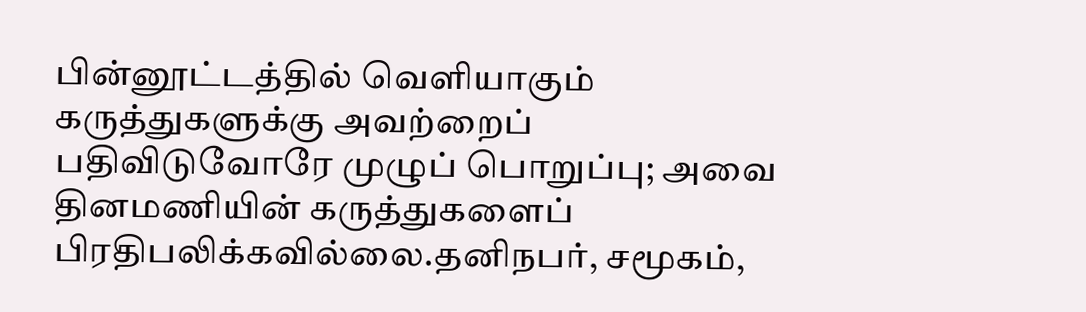பின்னூட்டத்தில் வெளியாகும் கருத்துகளுக்கு அவற்றைப் பதிவிடுவோரே முழுப் பொறுப்பு; அவை தினமணியின் கருத்துகளைப் பிரதிபலிக்கவில்லை.தனிநபர், சமூகம்,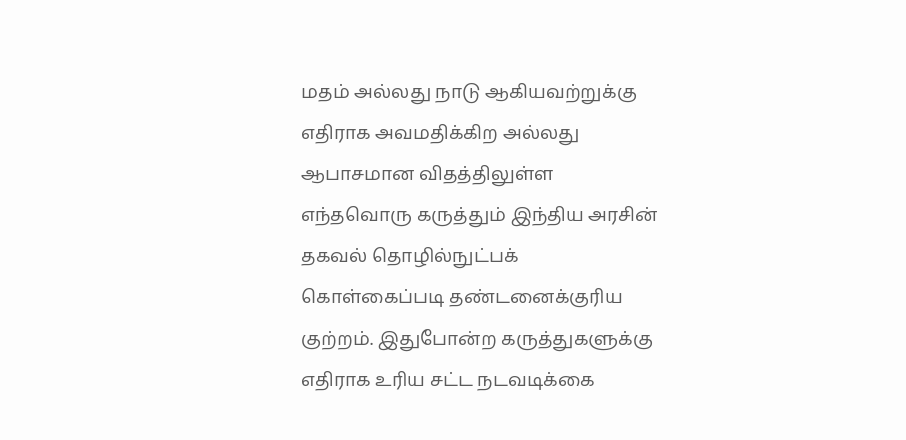மதம் அல்லது நாடு ஆகியவற்றுக்கு எதிராக அவமதிக்கிற அல்லது ஆபாசமான விதத்திலுள்ள எந்தவொரு கருத்தும் இந்திய அரசின் தகவல் தொழில்நுட்பக் கொள்கைப்படி தண்டனைக்குரிய குற்றம். இதுபோன்ற கருத்துகளுக்கு எதிராக உரிய சட்ட நடவடிக்கை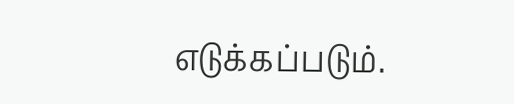எடுக்கப்படும்.